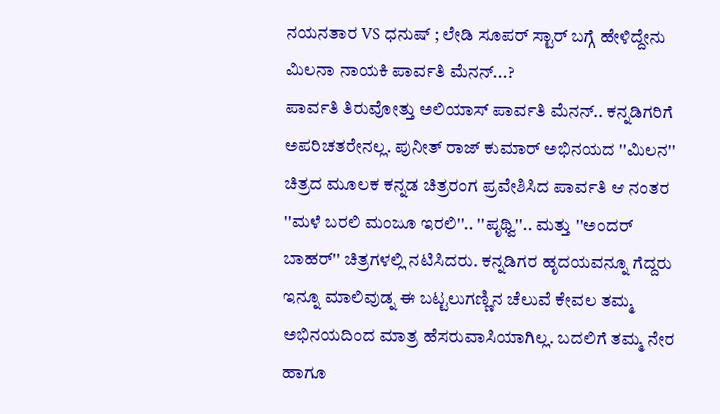ನಯನತಾರ VS ಧನುಷ್ ; ಲೇಡಿ ಸೂಪರ್ ಸ್ಟಾರ್ ಬಗ್ಗೆ ಹೇಳಿದ್ದೇನು ಮಿಲನಾ ನಾಯಕಿ ಪಾರ್ವತಿ ಮೆನನ್...?
ಪಾರ್ವತಿ ತಿರುವೋತ್ತು ಅಲಿಯಾಸ್ ಪಾರ್ವತಿ ಮೆನನ್.. ಕನ್ನಡಿಗರಿಗೆ ಅಪರಿಚತರೇನಲ್ಲ. ಪುನೀತ್ ರಾಜ್ ಕುಮಾರ್ ಅಭಿನಯದ ''ಮಿಲನ'' ಚಿತ್ರದ ಮೂಲಕ ಕನ್ನಡ ಚಿತ್ರರಂಗ ಪ್ರವೇಶಿಸಿದ ಪಾರ್ವತಿ ಆ ನಂತರ ''ಮಳೆ ಬರಲಿ ಮಂಜೂ ಇರಲಿ''.. ''ಪೃಥ್ವಿ''.. ಮತ್ತು ''ಅಂದರ್ ಬಾಹರ್'' ಚಿತ್ರಗಳಲ್ಲಿ ನಟಿಸಿದರು. ಕನ್ನಡಿಗರ ಹೃದಯವನ್ನೂ ಗೆದ್ದರು
ಇನ್ನೂ ಮಾಲಿವುಡ್ನ ಈ ಬಟ್ಟಲುಗಣ್ಣಿನ ಚೆಲುವೆ ಕೇವಲ ತಮ್ಮ ಅಭಿನಯದಿಂದ ಮಾತ್ರ ಹೆಸರುವಾಸಿಯಾಗಿಲ್ಲ. ಬದಲಿಗೆ ತಮ್ಮ ನೇರ ಹಾಗೂ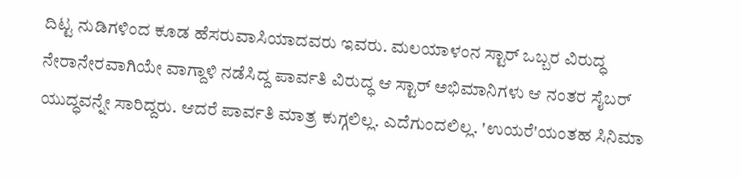ದಿಟ್ಟ ನುಡಿಗಳಿಂದ ಕೂಡ ಹೆಸರುವಾಸಿಯಾದವರು ಇವರು. ಮಲಯಾಳಂನ ಸ್ಟಾರ್ ಒಬ್ಬರ ವಿರುದ್ಧ ನೇರಾನೇರವಾಗಿಯೇ ವಾಗ್ದಾಳಿ ನಡೆಸಿದ್ದ ಪಾರ್ವತಿ ವಿರುದ್ಧ ಆ ಸ್ಟಾರ್ ಅಭಿಮಾನಿಗಳು ಆ ನಂತರ ಸೈಬರ್ ಯುದ್ಧವನ್ನೇ ಸಾರಿದ್ದರು. ಆದರೆ ಪಾರ್ವತಿ ಮಾತ್ರ ಕುಗ್ಗಲಿಲ್ಲ. ಎದೆಗುಂದಲಿಲ್ಲ. 'ಉಯರೆ'ಯಂತಹ ಸಿನಿಮಾ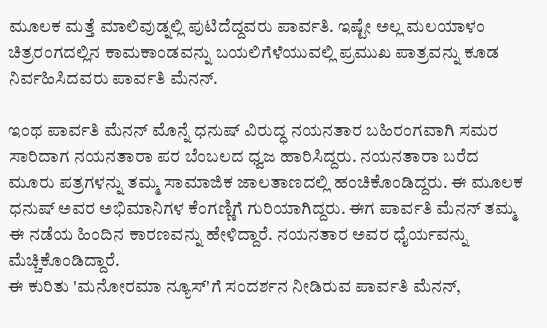ಮೂಲಕ ಮತ್ತೆ ಮಾಲಿವುಡ್ನಲ್ಲಿ ಪುಟಿದೆದ್ದವರು ಪಾರ್ವತಿ. ಇಷ್ಟೇ ಅಲ್ಲ ಮಲಯಾಳಂ ಚಿತ್ರರಂಗದಲ್ಲಿನ ಕಾಮಕಾಂಡವನ್ನು ಬಯಲಿಗೆಳೆಯುವಲ್ಲಿ ಪ್ರಮುಖ ಪಾತ್ರವನ್ನು ಕೂಡ ನಿರ್ವಹಿಸಿದವರು ಪಾರ್ವತಿ ಮೆನನ್.

ಇಂಥ ಪಾರ್ವತಿ ಮೆನನ್ ಮೊನ್ನೆ ಧನುಷ್ ವಿರುದ್ಧ ನಯನತಾರ ಬಹಿರಂಗವಾಗಿ ಸಮರ ಸಾರಿದಾಗ ನಯನತಾರಾ ಪರ ಬೆಂಬಲದ ಧ್ವಜ ಹಾರಿಸಿದ್ದರು. ನಯನತಾರಾ ಬರೆದ ಮೂರು ಪತ್ರಗಳನ್ನು ತಮ್ಮ ಸಾಮಾಜಿಕ ಜಾಲತಾಣದಲ್ಲಿ ಹಂಚಿಕೊಂಡಿದ್ದರು. ಈ ಮೂಲಕ ಧನುಷ್ ಅವರ ಅಭಿಮಾನಿಗಳ ಕೆಂಗಣ್ಣಿಗೆ ಗುರಿಯಾಗಿದ್ದರು. ಈಗ ಪಾರ್ವತಿ ಮೆನನ್ ತಮ್ಮ ಈ ನಡೆಯ ಹಿಂದಿನ ಕಾರಣವನ್ನು ಹೇಳಿದ್ದಾರೆ. ನಯನತಾರ ಅವರ ಧೈರ್ಯವನ್ನು ಮೆಚ್ಚಿಕೊಂಡಿದ್ದಾರೆ.
ಈ ಕುರಿತು 'ಮನೋರಮಾ ನ್ಯೂಸ್'ಗೆ ಸಂದರ್ಶನ ನೀಡಿರುವ ಪಾರ್ವತಿ ಮೆನನ್,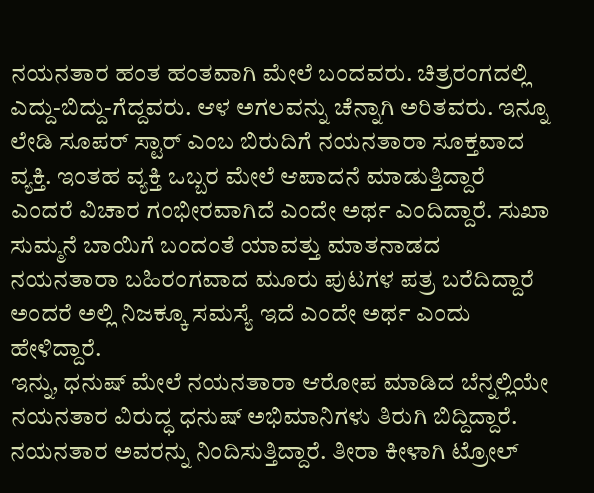ನಯನತಾರ ಹಂತ ಹಂತವಾಗಿ ಮೇಲೆ ಬಂದವರು. ಚಿತ್ರರಂಗದಲ್ಲಿ ಎದ್ದು-ಬಿದ್ದು-ಗೆದ್ದವರು. ಆಳ ಅಗಲವನ್ನು ಚೆನ್ನಾಗಿ ಅರಿತವರು. ಇನ್ನೂ ಲೇಡಿ ಸೂಪರ್ ಸ್ಟಾರ್ ಎಂಬ ಬಿರುದಿಗೆ ನಯನತಾರಾ ಸೂಕ್ತವಾದ ವ್ಯಕ್ತಿ. ಇಂತಹ ವ್ಯಕ್ತಿ ಒಬ್ಬರ ಮೇಲೆ ಆಪಾದನೆ ಮಾಡುತ್ತಿದ್ದಾರೆ ಎಂದರೆ ವಿಚಾರ ಗಂಭೀರವಾಗಿದೆ ಎಂದೇ ಅರ್ಥ ಎಂದಿದ್ದಾರೆ. ಸುಖಾ ಸುಮ್ಮನೆ ಬಾಯಿಗೆ ಬಂದಂತೆ ಯಾವತ್ತು ಮಾತನಾಡದ ನಯನತಾರಾ ಬಹಿರಂಗವಾದ ಮೂರು ಪುಟಗಳ ಪತ್ರ ಬರೆದಿದ್ದಾರೆ ಅಂದರೆ ಅಲ್ಲಿ ನಿಜಕ್ಕೂ ಸಮಸ್ಯೆ ಇದೆ ಎಂದೇ ಅರ್ಥ ಎಂದು ಹೇಳಿದ್ದಾರೆ.
ಇನ್ನು, ಧನುಷ್ ಮೇಲೆ ನಯನತಾರಾ ಆರೋಪ ಮಾಡಿದ ಬೆನ್ನಲ್ಲಿಯೇ ನಯನತಾರ ವಿರುದ್ಧ ಧನುಷ್ ಅಭಿಮಾನಿಗಳು ತಿರುಗಿ ಬಿದ್ದಿದ್ದಾರೆ. ನಯನತಾರ ಅವರನ್ನು ನಿಂದಿಸುತ್ತಿದ್ದಾರೆ. ತೀರಾ ಕೀಳಾಗಿ ಟ್ರೋಲ್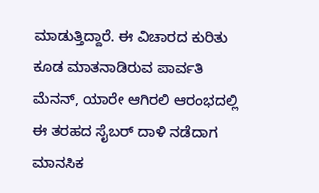ಮಾಡುತ್ತಿದ್ದಾರೆ. ಈ ವಿಚಾರದ ಕುರಿತು ಕೂಡ ಮಾತನಾಡಿರುವ ಪಾರ್ವತಿ ಮೆನನ್, ಯಾರೇ ಆಗಿರಲಿ ಆರಂಭದಲ್ಲಿ ಈ ತರಹದ ಸೈಬರ್ ದಾಳಿ ನಡೆದಾಗ ಮಾನಸಿಕ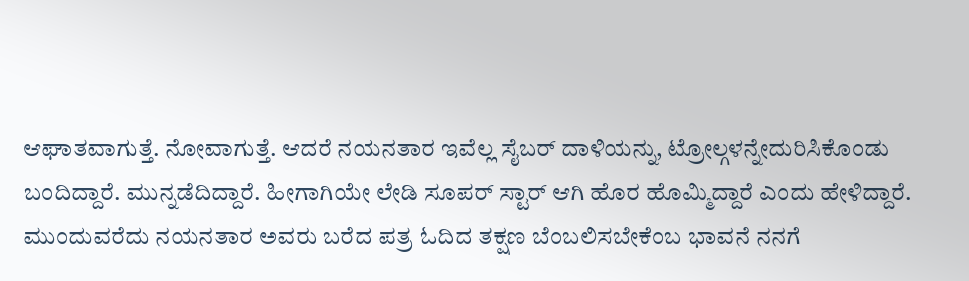ಆಘಾತವಾಗುತ್ತೆ. ನೋವಾಗುತ್ತೆ. ಆದರೆ ನಯನತಾರ ಇವೆಲ್ಲ ಸೈಬರ್ ದಾಳಿಯನ್ನು, ಟ್ರೋಲ್ಗಳನ್ನೇದುರಿಸಿಕೊಂಡು ಬಂದಿದ್ದಾರೆ. ಮುನ್ನಡೆದಿದ್ದಾರೆ. ಹೀಗಾಗಿಯೇ ಲೇಡಿ ಸೂಪರ್ ಸ್ಟಾರ್ ಆಗಿ ಹೊರ ಹೊಮ್ಮಿದ್ದಾರೆ ಎಂದು ಹೇಳಿದ್ದಾರೆ.
ಮುಂದುವರೆದು ನಯನತಾರ ಅವರು ಬರೆದ ಪತ್ರ ಓದಿದ ತಕ್ಷಣ ಬೆಂಬಲಿಸಬೇಕೆಂಬ ಭಾವನೆ ನನಗೆ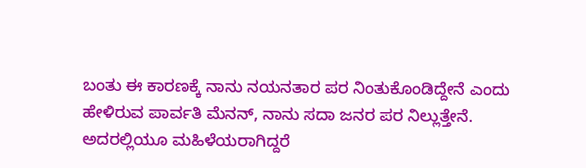ಬಂತು ಈ ಕಾರಣಕ್ಕೆ ನಾನು ನಯನತಾರ ಪರ ನಿಂತುಕೊಂಡಿದ್ದೇನೆ ಎಂದು ಹೇಳಿರುವ ಪಾರ್ವತಿ ಮೆನನ್, ನಾನು ಸದಾ ಜನರ ಪರ ನಿಲ್ಲುತ್ತೇನೆ. ಅದರಲ್ಲಿಯೂ ಮಹಿಳೆಯರಾಗಿದ್ದರೆ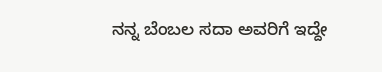ನನ್ನ ಬೆಂಬಲ ಸದಾ ಅವರಿಗೆ ಇದ್ದೇ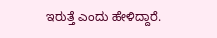ಇರುತ್ತೆ ಎಂದು ಹೇಳಿದ್ದಾರೆ.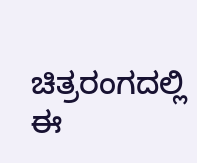ಚಿತ್ರರಂಗದಲ್ಲಿ ಈ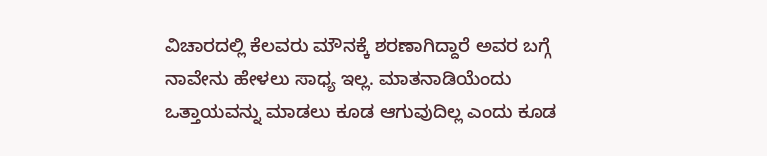ವಿಚಾರದಲ್ಲಿ ಕೆಲವರು ಮೌನಕ್ಕೆ ಶರಣಾಗಿದ್ದಾರೆ ಅವರ ಬಗ್ಗೆ ನಾವೇನು ಹೇಳಲು ಸಾಧ್ಯ ಇಲ್ಲ. ಮಾತನಾಡಿಯೆಂದು ಒತ್ತಾಯವನ್ನು ಮಾಡಲು ಕೂಡ ಆಗುವುದಿಲ್ಲ ಎಂದು ಕೂಡ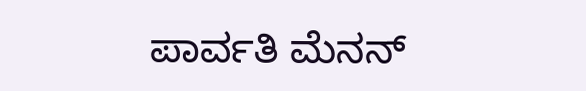ಪಾರ್ವತಿ ಮೆನನ್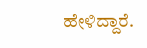ಹೇಳಿದ್ದಾರೆ.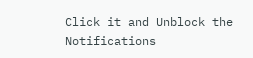Click it and Unblock the Notifications